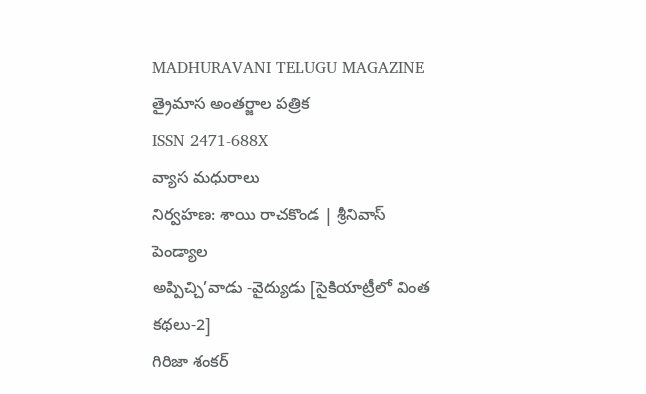MADHURAVANI TELUGU MAGAZINE
త్రైమాస అంతర్జాల పత్రిక
ISSN 2471-688X
వ్యాస మధురాలు
నిర్వహణ: శాయి రాచకొండ | శ్రీనివాస్ పెండ్యాల
అప్పిచ్చి’వాడు -వైద్యుడు [సైకియాట్రీలో వింత కథలు-2]
గిరిజా శంకర్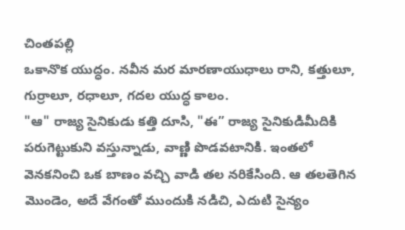చింతపల్లి
ఒకానొక యుద్ధం. నవీన మర మారణాయుధాలు రాని, కత్తులూ, గుర్రాలూ, రధాలూ, గదల యుద్ధ కాలం.
"ఆ" రాజ్య సైనికుడు కత్తి దూసి, "ఈ” రాజ్య సైనికుడిమీదికి పరుగెట్టుకుని వస్తున్నాడు, వాణ్ణి పొడవటానికి. ఇంతలో వెనకనించి ఒక బాణం వచ్చి వాడి తల నరికేసింది. ఆ తలతెగిన మొండెం, అదే వేగంతో ముందుకి నడిచి, ఎదుటి సైన్యం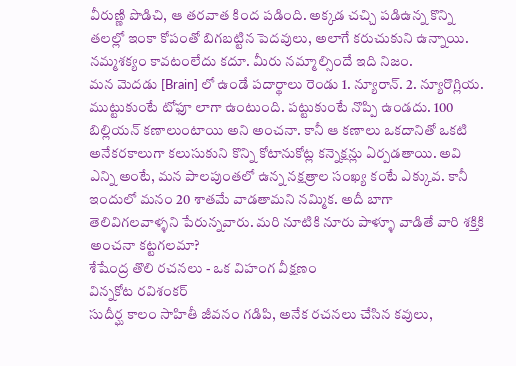వీరుణ్ణి పొడిచి, ఆ తరవాత కింద పడింది. అక్కడ చచ్చి పడిఉన్న కొన్ని తలల్లో ఇంకా కోపంతో బిగబట్టిన పెదవులు, అలాగే కరుచుకుని ఉన్నాయి.
నమ్మశక్యం కావటంలేదు కదూ. మీరు నమ్మాల్సిందే ఇది నిజం.
మన మెదడు [Brain] లో ఉండే పదార్థాలు రెండు 1. న్యూరాన్. 2. న్యూరొగ్లియ. ముట్టుకుంటే టోఫూ లాగా ఉంటుంది. పట్టుకుంటే నొప్పి ఉండదు. 100 బిల్లియన్ కణాలుంటాయి అని అంచనా. కానీ ఆ కణాలు ఒకదానితో ఒకటి అనేకరకాలుగా కలుసుకుని కొన్ని కోటానుకోట్ల కన్నెక్షన్లు ఏర్పడతాయి. అవి ఎన్ని అంటే, మన పాలపుంతలో ఉన్న నక్షత్రాల సంఖ్య కంటే ఎక్కువ. కానీ ఇందులో మనం 20 శాతమే వాడతామని నమ్మిక. అదీ బాగా తెలివిగలవాళ్ళని పేరున్నవారు. మరి నూటికి నూరు పాళ్ళూ వాడితే వారి శక్తికి అంచనా కట్టగలమా?
శేషేంద్ర తొలి రచనలు - ఒక విహంగ వీక్షణం
విన్నకోట రవిశంకర్
సుదీర్ఘ కాలం సాహితీ జీవనం గడిపి, అనేక రచనలు చేసిన కవులు,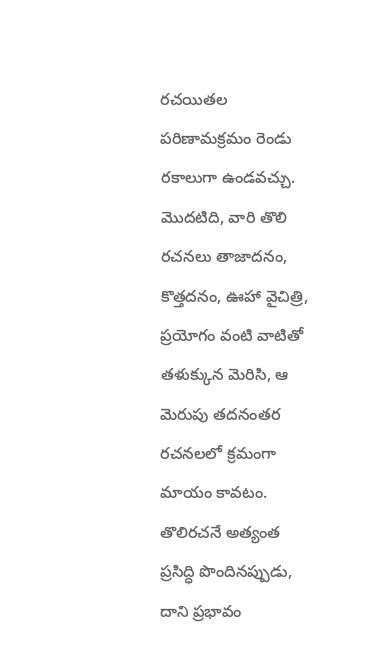రచయితల పరిణామక్రమం రెండు రకాలుగా ఉండవచ్చు. మొదటిది, వారి తొలి రచనలు తాజాదనం, కొత్తదనం, ఊహా వైచిత్రి, ప్రయోగం వంటి వాటితో తళుక్కున మెరిసి, ఆ మెరుపు తదనంతర రచనలలో క్రమంగా మాయం కావటం. తొలిరచనే అత్యంత ప్రసిద్ధి పొందినప్పుడు, దాని ప్రభావం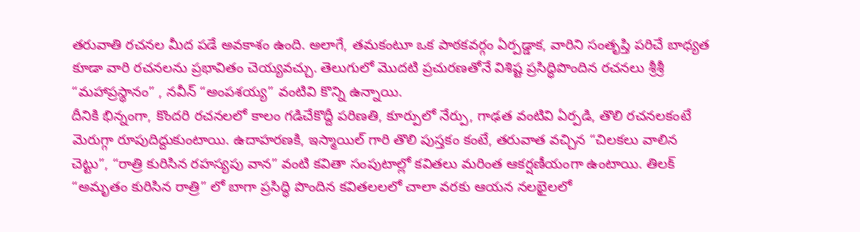తరువాతి రచనల మీద పడే అవకాశం ఉంది. అలాగే, తమకంటూ ఒక పాఠకవర్గం ఏర్పడ్డాక, వారిని సంతృప్తి పరిచే బాధ్యత కూడా వారి రచనలను ప్రభావితం చెయ్యవచ్చు. తెలుగులో మొదటి ప్రచురణతోనే విశిష్ట ప్రసిద్ధిపొందిన రచనలు శ్రీశ్రీ “మహాప్రస్థానం” , నవీన్ “అంపశయ్య” వంటివి కొన్ని ఉన్నాయి.
దీనికి భిన్నంగా, కొందరి రచనలలో కాలం గడిచేకొద్దీ పరిణతి, కూర్పులో నేర్పు, గాఢత వంటివి ఏర్పడి, తొలి రచనలకంటే మెరుగ్గా రూపుదిద్దుకుంటాయి. ఉదాహరణకి, ఇస్మాయిల్ గారి తొలి పుస్తకం కంటే, తరువాత వచ్చిన “చిలకలు వాలిన చెట్టు”, “రాత్రి కురిసిన రహస్యపు వాన” వంటి కవితా సంపుటాల్లో కవితలు మరింత ఆకర్షణీయంగా ఉంటాయి. తిలక్ “అమృతం కురిసిన రాత్రి” లో బాగా ప్రసిద్ధి పొందిన కవితలలలో చాలా వరకు ఆయన నలభైలలో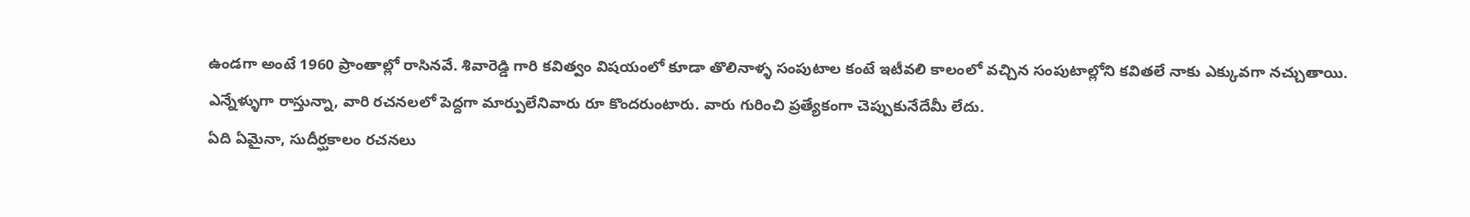ఉండగా అంటే 1960 ప్రాంతాల్లో రాసినవే. శివారెడ్డి గారి కవిత్వం విషయంలో కూడా తొలినాళ్ళ సంపుటాల కంటే ఇటీవలి కాలంలో వచ్చిన సంపుటాల్లోని కవితలే నాకు ఎక్కువగా నచ్చుతాయి.
ఎన్నేళ్ళుగా రాస్తున్నా, వారి రచనలలో పెద్దగా మార్పులేనివారు రూ కొందరుంటారు. వారు గురించి ప్రత్యేకంగా చెప్పుకునేదేమీ లేదు.
ఏది ఏమైనా, సుదీర్ఘకాలం రచనలు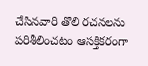చేసినవారి తొలి రచనలను పరిశీలించటం ఆసక్తికరంగా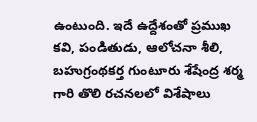ఉంటుంది. ఇదే ఉద్దేశంతో ప్రముఖ కవి, పండితుడు, ఆలోచనా శీలి, బహుగ్రంథకర్త గుంటూరు శేషేంద్ర శర్మ గారి తొలి రచనలలో విశేషాలు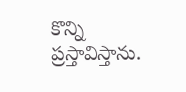కొన్ని ప్రస్తావిస్తాను.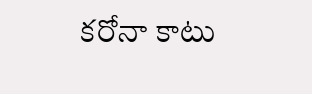కరోనా కాటు